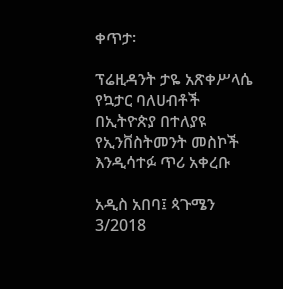ቀጥታ፡

ፕሬዚዳንት ታዬ አጽቀሥላሴ የኳታር ባለሀብቶች በኢትዮጵያ በተለያዩ የኢንቨስትመንት መስኮች እንዲሳተፉ ጥሪ አቀረቡ

አዲስ አበባ፤ ጳጉሜን 3/2018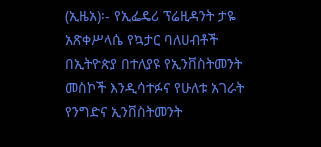(ኢዜአ)፡- የኢፌዴሪ ፕሬዚዳንት ታዬ አጽቀሥላሴ የኳታር ባለሀብቶች በኢትዮጵያ በተለያዩ የኢንቨስትመንት መስኮች እንዲሳተፉና የሁለቱ አገራት የንግድና ኢንቨስትመንት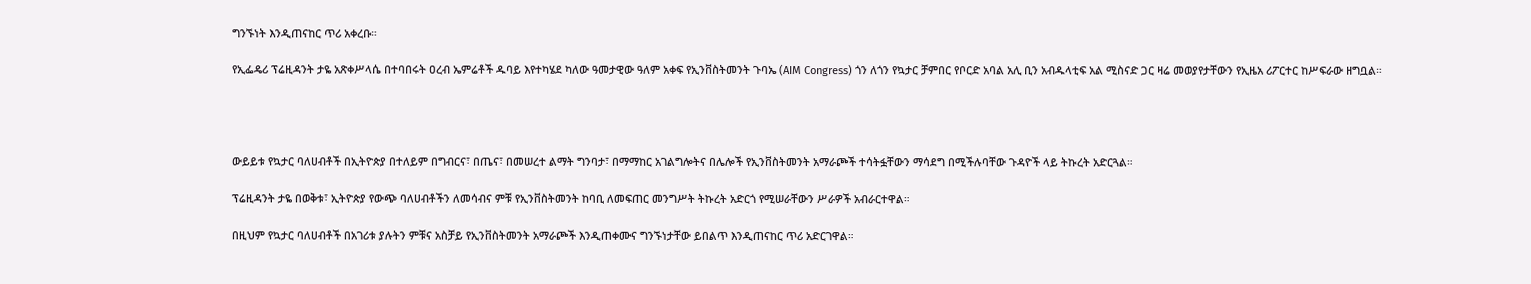ግንኙነት እንዲጠናከር ጥሪ አቀረቡ።

የኢፌዴሪ ፕሬዚዳንት ታዬ አጽቀሥላሴ በተባበሩት ዐረብ ኤምሬቶች ዱባይ እየተካሄደ ካለው ዓመታዊው ዓለም አቀፍ የኢንቨስትመንት ጉባኤ (AIM Congress) ጎን ለጎን የኳታር ቻምበር የቦርድ አባል አሊ ቢን አብዱላቲፍ አል ሚስናድ ጋር ዛሬ መወያየታቸውን የኢዜአ ሪፖርተር ከሥፍራው ዘግቧል።




ውይይቱ የኳታር ባለሀብቶች በኢትዮጵያ በተለይም በግብርና፣ በጤና፣ በመሠረተ ልማት ግንባታ፣ በማማከር አገልግሎትና በሌሎች የኢንቨስትመንት አማራጮች ተሳትፏቸውን ማሳደግ በሚችሉባቸው ጉዳዮች ላይ ትኩረት አድርጓል።

ፕሬዚዳንት ታዬ በወቅቱ፣ ኢትዮጵያ የውጭ ባለሀብቶችን ለመሳብና ምቹ የኢንቨስትመንት ከባቢ ለመፍጠር መንግሥት ትኩረት አድርጎ የሚሠራቸውን ሥራዎች አብራርተዋል።

በዚህም የኳታር ባለሀብቶች በአገሪቱ ያሉትን ምቹና አስቻይ የኢንቨስትመንት አማራጮች እንዲጠቀሙና ግንኙነታቸው ይበልጥ እንዲጠናከር ጥሪ አድርገዋል።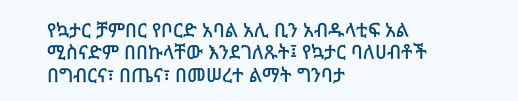የኳታር ቻምበር የቦርድ አባል አሊ ቢን አብዱላቲፍ አል ሚስናድም በበኩላቸው እንደገለጹት፤ የኳታር ባለሀብቶች በግብርና፣ በጤና፣ በመሠረተ ልማት ግንባታ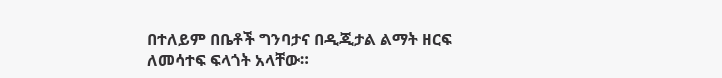በተለይም በቤቶች ግንባታና በዲጂታል ልማት ዘርፍ ለመሳተፍ ፍላጎት አላቸው።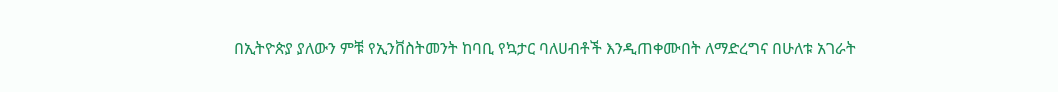በኢትዮጵያ ያለውን ምቹ የኢንቨስትመንት ከባቢ የኳታር ባለሀብቶች እንዲጠቀሙበት ለማድረግና በሁለቱ አገራት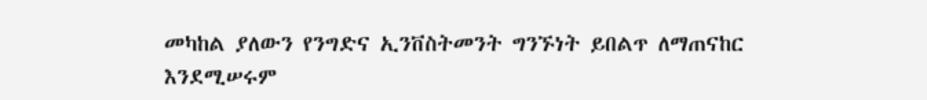መካከል ያለውን የንግድና ኢንቨስትመንት ግንኙነት ይበልጥ ለማጠናከር እንደሚሠሩም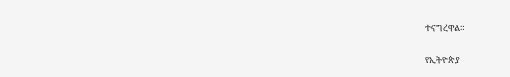ተናግረዋል።

የኢትዮጵያ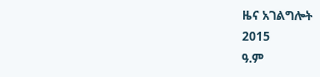ዜና አገልግሎት
2015
ዓ.ም